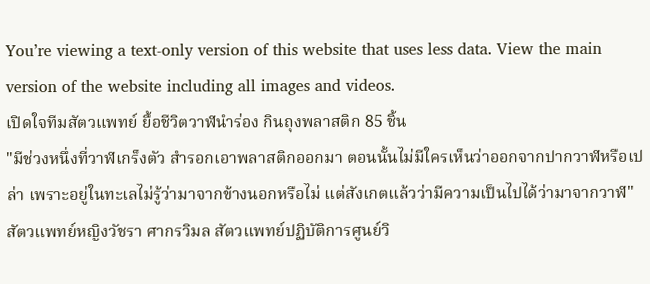You’re viewing a text-only version of this website that uses less data. View the main version of the website including all images and videos.
เปิดใจทีมสัตวแพทย์ ยื้อชีวิตวาฬนำร่อง กินถุงพลาสติก 85 ชิ้น
"มีช่วงหนึ่งที่วาฬเกร็งตัว สำรอกเอาพลาสติกออกมา ตอนนั้นไม่มีใครเห็นว่าออกจากปากวาฬหรือเปล่า เพราะอยู่ในทะเลไม่รู้ว่ามาจากข้างนอกหรือไม่ แต่สังเกตแล้วว่ามีความเป็นไปได้ว่ามาจากวาฬ" สัตวแพทย์หญิงวัชรา ศากรวิมล สัตวแพทย์ปฏิบัติการศูนย์วิ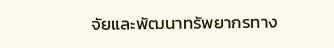จัยและพัฒนาทรัพยากรทาง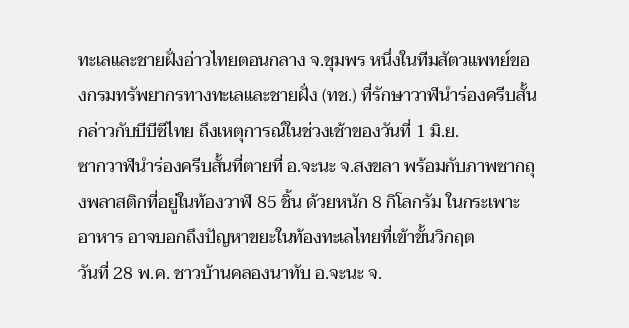ทะเลและชายฝั่งอ่าวไทยตอนกลาง จ.ชุมพร หนึ่งในทีมสัตวแพทย์ของกรมทรัพยากรทางทะเลและชายฝั่ง (ทช.) ที่รักษาวาฬนำร่องครีบสั้น กล่าวกับบีบีซีไทย ถึงเหตุการณ์ในช่วงเช้าของวันที่ 1 มิ.ย.
ซากวาฬนำร่องครีบสั้นที่ตายที่ อ.จะนะ จ.สงขลา พร้อมกับภาพซากถุงพลาสติกที่อยู่ในท้องวาฬ 85 ชิ้น ด้วยหนัก 8 กิโลกรัม ในกระเพาะอาหาร อาจบอกถึงปัญหาขยะในท้องทะเลไทยที่เข้าขั้นวิกฤต
วันที่ 28 พ.ค. ชาวบ้านคลองนาทับ อ.จะนะ จ.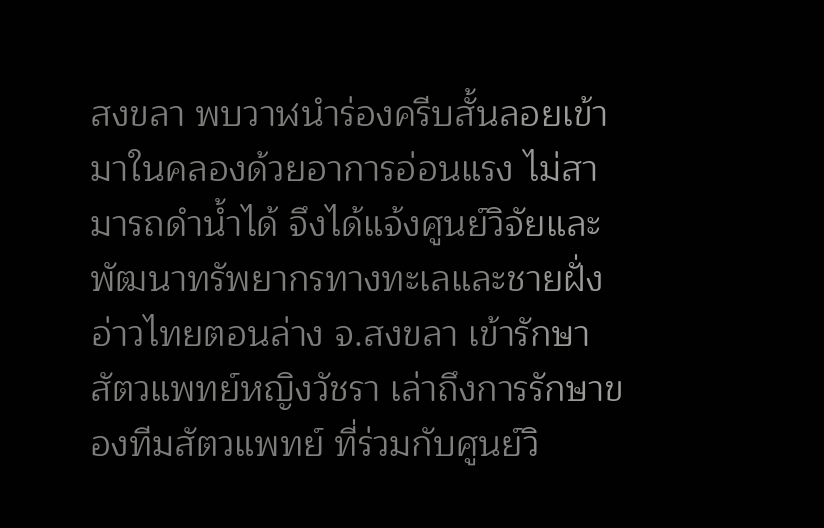สงขลา พบวาฬนำร่องครีบสั้นลอยเข้ามาในคลองด้วยอาการอ่อนแรง ไม่สามารถดำน้ำได้ จึงได้แจ้งศูนย์วิจัยและพัฒนาทรัพยากรทางทะเลและชายฝั่งอ่าวไทยตอนล่าง จ.สงขลา เข้ารักษา
สัตวแพทย์หญิงวัชรา เล่าถึงการรักษาของทีมสัตวแพทย์ ที่ร่วมกับศูนย์วิ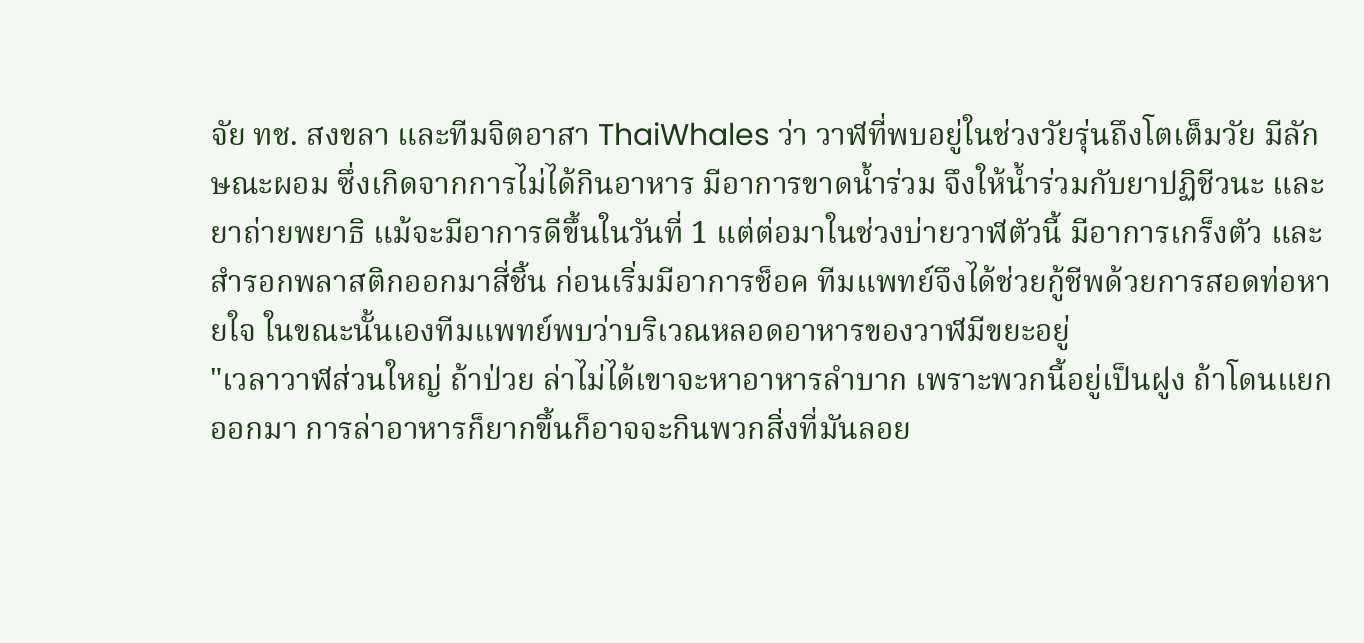จัย ทช. สงขลา และทีมจิตอาสา ThaiWhales ว่า วาฬที่พบอยู่ในช่วงวัยรุ่นถึงโตเต็มวัย มีลักษณะผอม ซึ่งเกิดจากการไม่ได้กินอาหาร มีอาการขาดน้ำร่วม จึงให้น้ำร่วมกับยาปฏิชีวนะ และยาถ่ายพยาธิ แม้จะมีอาการดีขึ้นในวันที่ 1 แต่ต่อมาในช่วงบ่ายวาฬตัวนี้ มีอาการเกร็งตัว และสำรอกพลาสติกออกมาสี่ชิ้น ก่อนเริ่มมีอาการช็อค ทีมแพทย์จึงได้ช่วยกู้ชีพด้วยการสอดท่อหายใจ ในขณะนั้นเองทีมแพทย์พบว่าบริเวณหลอดอาหารของวาฬมีขยะอยู่
"เวลาวาฬส่วนใหญ่ ถ้าป่วย ล่าไม่ได้เขาจะหาอาหารลำบาก เพราะพวกนี้อยู่เป็นฝูง ถ้าโดนแยกออกมา การล่าอาหารก็ยากขึ้นก็อาจจะกินพวกสิ่งที่มันลอย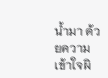น้ำมา ด้วยความเข้าใจผิ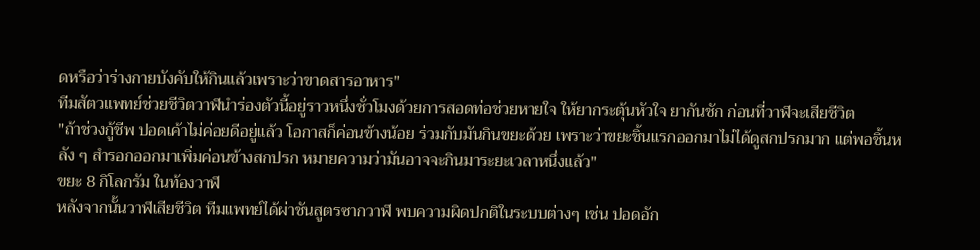ดหรือว่าร่างกายบังคับให้กินแล้วเพราะว่าขาดสารอาหาร"
ทีมสัตวแพทย์ช่วยชีวิตวาฬนำร่องตัวนี้อยู่ราวหนึ่งชั่วโมงด้วยการสอดท่อช่วยหายใจ ให้ยากระตุ้นหัวใจ ยากันชัก ก่อนที่วาฬจะเสียชีวิต
"ถ้าช่วงกู้ชีพ ปอดเค้าไม่ค่อยดีอยู่แล้ว โอกาสก็ค่อนข้างน้อย ร่วมกับมันกินขยะด้วย เพราะว่าขยะชิ้นแรกออกมาไม่ได้ดูสกปรกมาก แต่พอชิ้นหลัง ๆ สำรอกออกมาเพิ่มค่อนข้างสกปรก หมายความว่ามันอาจจะกินมาระยะเวลาหนึ่งแล้ว"
ขยะ 8 กิโลกรัม ในท้องวาฬ
หลังจากนั้นวาฬเสียชีวิต ทีมแพทย์ได้ผ่าชันสูตรซากวาฬ พบความผิดปกติในระบบต่างๆ เช่น ปอดอัก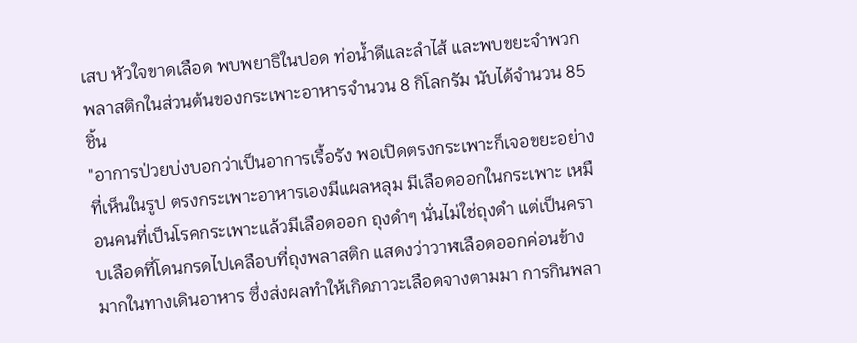เสบ หัวใจขาดเลือด พบพยาธิในปอด ท่อน้ำดีและลำไส้ และพบขยะจำพวกพลาสติกในส่วนต้นของกระเพาะอาหารจำนวน 8 กิโลกรัม นับได้จำนวน 85 ชิ้น
"อาการป่วยบ่งบอกว่าเป็นอาการเรื้อรัง พอเปิดตรงกระเพาะก็เจอขยะอย่างที่เห็นในรูป ตรงกระเพาะอาหารเองมีแผลหลุม มีเลือดออกในกระเพาะ เหมือนคนที่เป็นโรคกระเพาะแล้วมีเลือดออก ถุงดำๆ นั่นไม่ใช่ถุงดำ แต่เป็นคราบเลือดที่โดนกรดไปเคลือบที่ถุงพลาสติก แสดงว่าวาฬเลือดออกค่อนข้างมากในทางเดินอาหาร ซึ่งส่งผลทำให้เกิดภาวะเลือดจางตามมา การกินพลา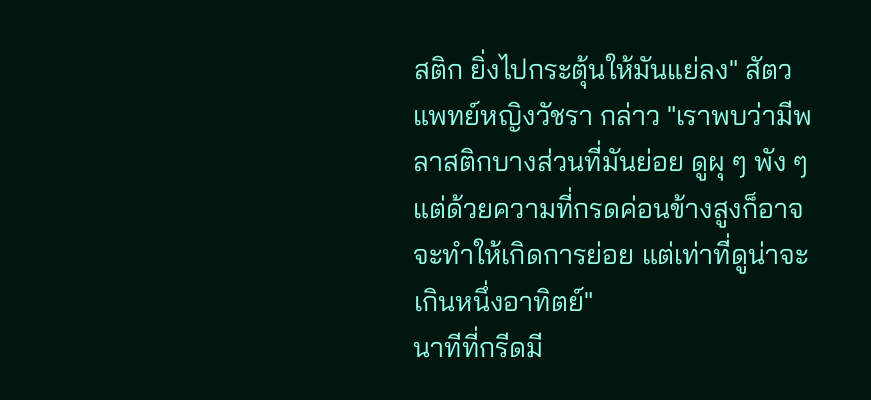สติก ยิ่งไปกระตุ้นให้มันแย่ลง" สัตวแพทย์หญิงวัชรา กล่าว "เราพบว่ามีพลาสติกบางส่วนที่มันย่อย ดูผุ ๆ พัง ๆ แต่ด้วยความที่กรดค่อนข้างสูงก็อาจจะทำให้เกิดการย่อย แต่เท่าที่ดูน่าจะเกินหนึ่งอาทิตย์"
นาทีที่กรีดมี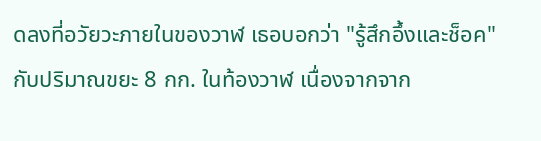ดลงที่อวัยวะภายในของวาฬ เธอบอกว่า "รู้สึกอึ้งและช็อค" กับปริมาณขยะ 8 กก. ในท้องวาฬ เนื่องจากจาก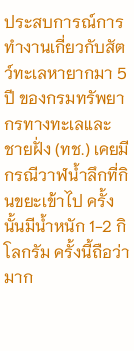ประสบการณ์การทำงานเกี่ยวกับสัตว์ทะเลหายากมา 5 ปี ของกรมทรัพยากรทางทะเลและชายฝั่ง (ทช.) เคยมีกรณีวาฬน้ำลึกที่กินขยะเข้าไป ครั้งนั้นมีน้ำหนัก 1-2 กิโลกรัม ครั้งนี้ถือว่ามาก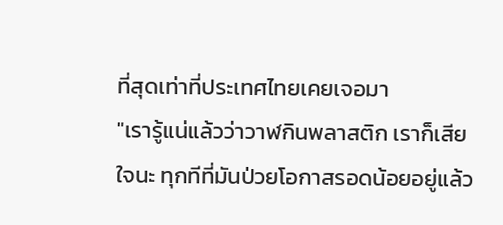ที่สุดเท่าที่ประเทศไทยเคยเจอมา
"เรารู้แน่แล้วว่าวาฬกินพลาสติก เราก็เสียใจนะ ทุกทีที่มันป่วยโอกาสรอดน้อยอยู่แล้ว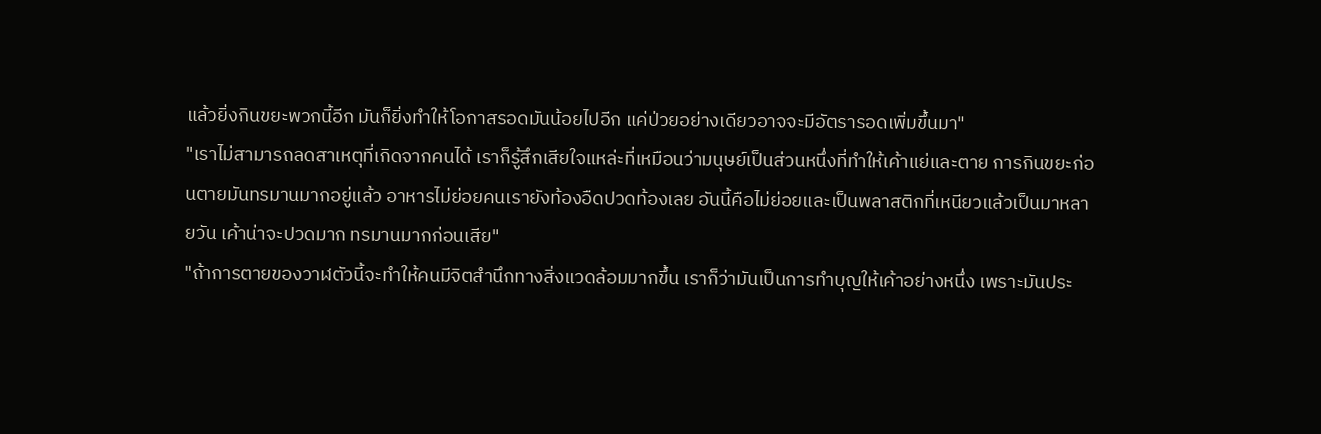แล้วยิ่งกินขยะพวกนี้อีก มันก็ยิ่งทำให้โอกาสรอดมันน้อยไปอีก แค่ป่วยอย่างเดียวอาจจะมีอัตรารอดเพิ่มขึ้นมา"
"เราไม่สามารถลดสาเหตุที่เกิดจากคนได้ เราก็รู้สึกเสียใจแหล่ะที่เหมือนว่ามนุษย์เป็นส่วนหนึ่งที่ทำให้เค้าแย่และตาย การกินขยะก่อนตายมันทรมานมากอยู่แล้ว อาหารไม่ย่อยคนเรายังท้องอืดปวดท้องเลย อันนี้คือไม่ย่อยและเป็นพลาสติกที่เหนียวแล้วเป็นมาหลายวัน เค้าน่าจะปวดมาก ทรมานมากก่อนเสีย"
"ถ้าการตายของวาฬตัวนี้จะทำให้คนมีจิตสำนึกทางสิ่งแวดล้อมมากขึ้น เราก็ว่ามันเป็นการทำบุญให้เค้าอย่างหนึ่ง เพราะมันประ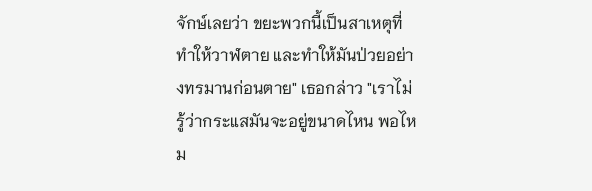จักษ์เลยว่า ขยะพวกนี้เป็นสาเหตุที่ทำให้วาฬตาย และทำให้มันป่วยอย่างทรมานก่อนตาย" เธอกล่าว "เราไม่รู้ว่ากระแสมันจะอยู่ขนาดไหน พอไหม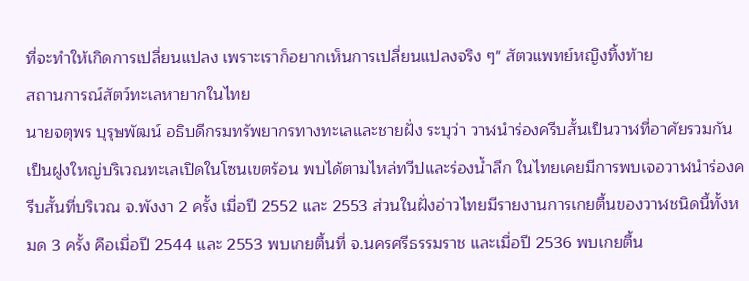ที่จะทำให้เกิดการเปลี่ยนแปลง เพราะเราก็อยากเห็นการเปลี่ยนแปลงจริง ๆ" สัตวแพทย์หญิงทิ้งท้าย
สถานการณ์สัตว์ทะเลหายากในไทย
นายจตุพร บุรุษพัฒน์ อธิบดีกรมทรัพยากรทางทะเลและชายฝั่ง ระบุว่า วาฬนำร่องครีบสั้นเป็นวาฬที่อาศัยรวมกันเป็นฝูงใหญ่บริเวณทะเลเปิดในโซนเขตร้อน พบได้ตามไหล่ทวีปและร่องน้ำลึก ในไทยเคยมีการพบเจอวาฬนำร่องครีบสั้นที่บริเวณ จ.พังงา 2 ครั้ง เมื่อปี 2552 และ 2553 ส่วนในฝั่งอ่าวไทยมีรายงานการเกยตื้นของวาฬชนิดนี้ทั้งหมด 3 ครั้ง คือเมื่อปี 2544 และ 2553 พบเกยตื้นที่ จ.นครศรีธรรมราช และเมื่อปี 2536 พบเกยตื้น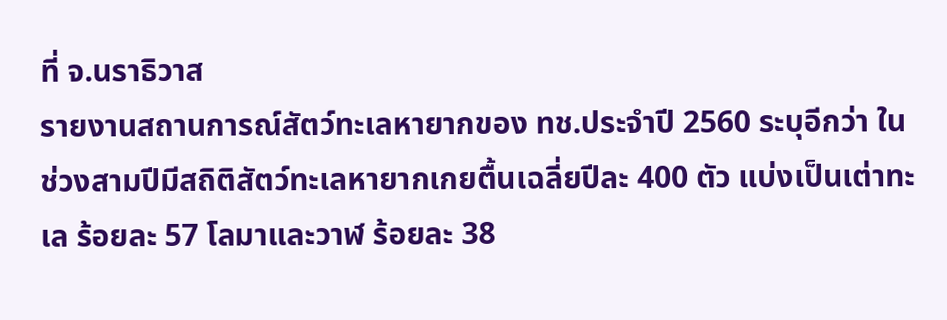ที่ จ.นราธิวาส
รายงานสถานการณ์สัตว์ทะเลหายากของ ทช.ประจำปี 2560 ระบุอีกว่า ในช่วงสามปีมีสถิติสัตว์ทะเลหายากเกยตื้นเฉลี่ยปีละ 400 ตัว แบ่งเป็นเต่าทะเล ร้อยละ 57 โลมาและวาฬ ร้อยละ 38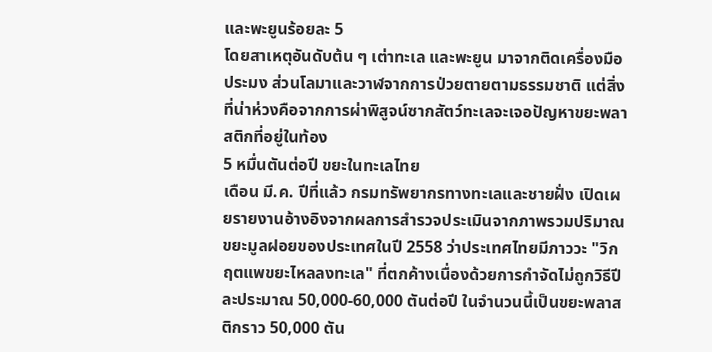และพะยูนร้อยละ 5
โดยสาเหตุอันดับต้น ๆ เต่าทะเล และพะยูน มาจากติดเครื่องมือประมง ส่วนโลมาและวาฬจากการป่วยตายตามธรรมชาติ แต่สิ่งที่น่าห่วงคือจากการผ่าพิสูจน์ซากสัตว์ทะเลจะเจอปัญหาขยะพลาสติกที่อยู่ในท้อง
5 หมื่นตันต่อปี ขยะในทะเลไทย
เดือน มี.ค. ปีที่แล้ว กรมทรัพยากรทางทะเลและชายฝั่ง เปิดเผยรายงานอ้างอิงจากผลการสำรวจประเมินจากภาพรวมปริมาณขยะมูลฝอยของประเทศในปี 2558 ว่าประเทศไทยมีภาววะ "วิกฤตแพขยะไหลลงทะเล" ที่ตกค้างเนื่องด้วยการกำจัดไม่ถูกวิธีปีละประมาณ 50,000-60,000 ตันต่อปี ในจำนวนนี้เป็นขยะพลาสติกราว 50,000 ตัน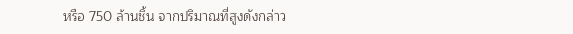หรือ 750 ล้านชิ้น จากปริมาณที่สูงดังกล่าว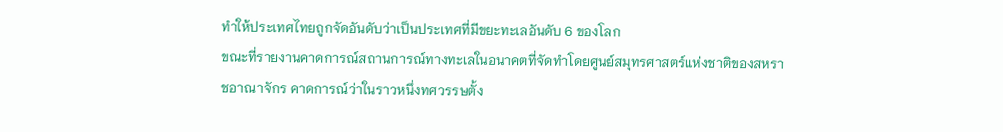ทำให้ประเทศไทยถูกจัดอันดับว่าเป็นประเทศที่มีขยะทะเลอันดับ 6 ของโลก
ขณะที่รายงานคาดการณ์สถานการณ์ทางทะเลในอนาคตที่จัดทำโดยศูนย์สมุทรศาสตร์แห่งชาติของสหราชอาณาจักร คาดการณ์ว่าในราวหนึ่งทศวรรษตั้ง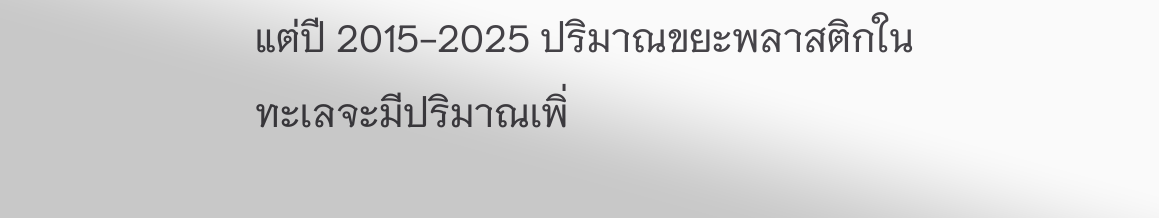แต่ปี 2015-2025 ปริมาณขยะพลาสติกในทะเลจะมีปริมาณเพิ่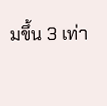มขึ้น 3 เท่า